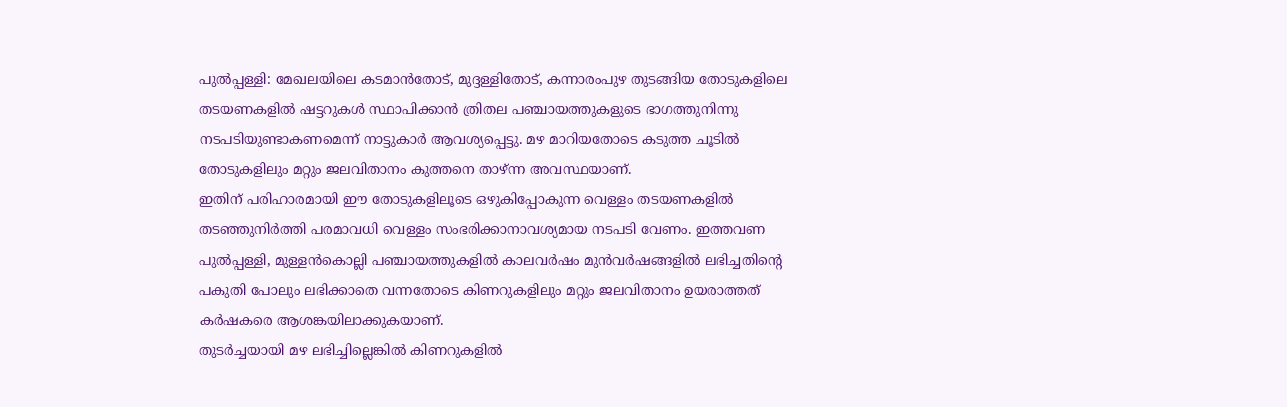പുൽപ്പള്ളി: മേഖലയിലെ കടമാൻതോട്, മുദ്ദള്ളിതോട്, കന്നാരംപുഴ തുടങ്ങിയ തോടുകളിലെ തടയണകളിൽ ഷട്ടറുകൾ സ്ഥാപിക്കാൻ ത്രിതല പഞ്ചായത്തുകളുടെ ഭാഗത്തുനിന്നു നടപടിയുണ്ടാകണമെന്ന് നാട്ടുകാർ ആവശ്യപ്പെട്ടു. മഴ മാറിയതോടെ കടുത്ത ചൂടിൽ തോടുകളിലും മറ്റും ജലവിതാനം കുത്തനെ താഴ്ന്ന അവസ്ഥയാണ്.
ഇതിന് പരിഹാരമായി ഈ തോടുകളിലൂടെ ഒഴുകിപ്പോകുന്ന വെള്ളം തടയണകളിൽ തടഞ്ഞുനിർത്തി പരമാവധി വെള്ളം സംഭരിക്കാനാവശ്യമായ നടപടി വേണം. ഇത്തവണ പുൽപ്പള്ളി, മുള്ളൻകൊല്ലി പഞ്ചായത്തുകളിൽ കാലവർഷം മുൻവർഷങ്ങളിൽ ലഭിച്ചതിന്റെ പകുതി പോലും ലഭിക്കാതെ വന്നതോടെ കിണറുകളിലും മറ്റും ജലവിതാനം ഉയരാത്തത് കർഷകരെ ആശങ്കയിലാക്കുകയാണ്.
തുടർച്ചയായി മഴ ലഭിച്ചില്ലെങ്കിൽ കിണറുകളിൽ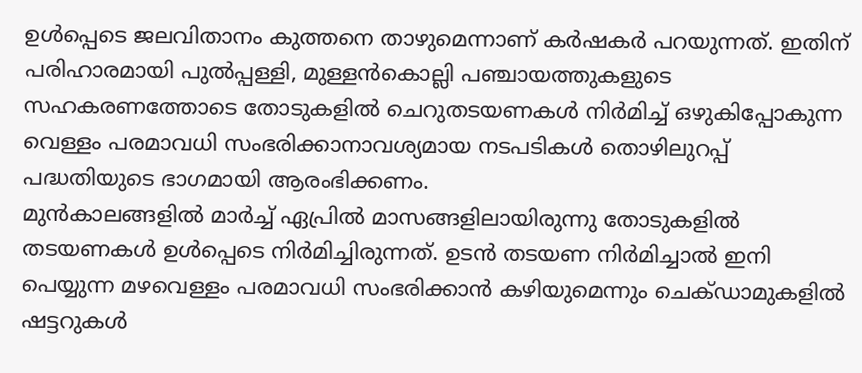ഉൾപ്പെടെ ജലവിതാനം കുത്തനെ താഴുമെന്നാണ് കർഷകർ പറയുന്നത്. ഇതിന് പരിഹാരമായി പുൽപ്പള്ളി, മുള്ളൻകൊല്ലി പഞ്ചായത്തുകളുടെ സഹകരണത്തോടെ തോടുകളിൽ ചെറുതടയണകൾ നിർമിച്ച് ഒഴുകിപ്പോകുന്ന വെള്ളം പരമാവധി സംഭരിക്കാനാവശ്യമായ നടപടികൾ തൊഴിലുറപ്പ് പദ്ധതിയുടെ ഭാഗമായി ആരംഭിക്കണം.
മുൻകാലങ്ങളിൽ മാർച്ച് ഏപ്രിൽ മാസങ്ങളിലായിരുന്നു തോടുകളിൽ തടയണകൾ ഉൾപ്പെടെ നിർമിച്ചിരുന്നത്. ഉടൻ തടയണ നിർമിച്ചാൽ ഇനി പെയ്യുന്ന മഴവെള്ളം പരമാവധി സംഭരിക്കാൻ കഴിയുമെന്നും ചെക്ഡാമുകളിൽ ഷട്ടറുകൾ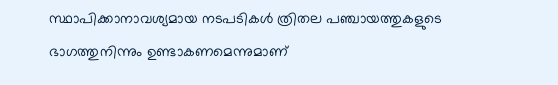സ്ഥാപിക്കാനാവശ്യമായ നടപടികൾ ത്രിതല പഞ്ചായത്തുകളുടെ ഭാഗത്തുനിന്നും ഉണ്ടാകണമെന്നുമാണ്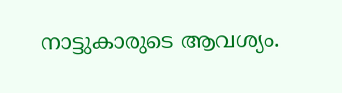നാട്ടുകാരുടെ ആവശ്യം.